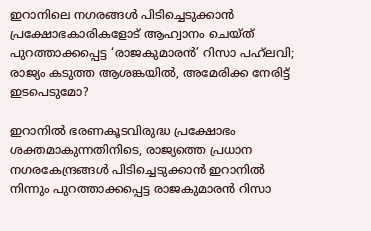ഇറാനിലെ നഗരങ്ങൾ പിടിച്ചെടുക്കാൻ പ്രക്ഷോഭകാരികളോട് ആഹ്വാനം ചെയ്ത് പുറത്താക്കപ്പെട്ട ‘രാജകുമാരൻ’ റിസാ പഹ്‌ലവി; രാജ്യം കടുത്ത ആശങ്കയിൽ, അമേരിക്ക നേരിട്ട് ഇടപെടുമോ?

ഇറാനിൽ ഭരണകൂടവിരുദ്ധ പ്രക്ഷോഭം ശക്തമാകുന്നതിനിടെ, രാജ്യത്തെ പ്രധാന നഗരകേന്ദ്രങ്ങൾ പിടിച്ചെടുക്കാൻ ഇറാനിൽ നിന്നും പുറത്താക്കപ്പെട്ട രാജകുമാരൻ റിസാ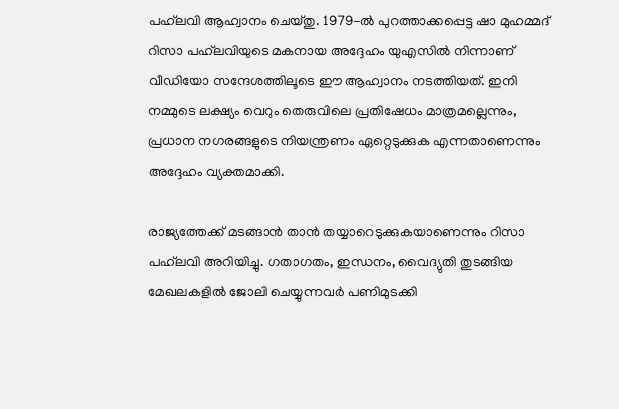പഹ്‌ലവി ആഹ്വാനം ചെയ്തു. 1979-ൽ പുറത്താക്കപ്പെട്ട ഷാ മുഹമ്മദ് റിസാ പഹ്‌ലവിയുടെ മകനായ അദ്ദേഹം യുഎസിൽ നിന്നാണ് വീഡിയോ സന്ദേശത്തിലൂടെ ഈ ആഹ്വാനം നടത്തിയത്. ഇനി നമ്മുടെ ലക്ഷ്യം വെറും തെരുവിലെ പ്രതിഷേധം മാത്രമല്ലെന്നും, പ്രധാന നഗരങ്ങളുടെ നിയന്ത്രണം ഏറ്റെടുക്കുക എന്നതാണെന്നും അദ്ദേഹം വ്യക്തമാക്കി.

രാജ്യത്തേക്ക് മടങ്ങാൻ താൻ തയ്യാറെടുക്കുകയാണെന്നും റിസാ പഹ്‌ലവി അറിയിച്ചു. ഗതാഗതം, ഇന്ധനം, വൈദ്യുതി തുടങ്ങിയ മേഖലകളിൽ ജോലി ചെയ്യുന്നവർ പണിമുടക്കി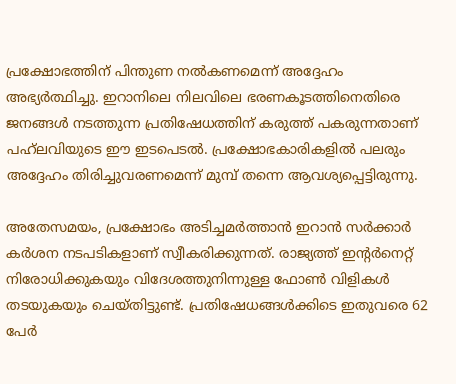പ്രക്ഷോഭത്തിന് പിന്തുണ നൽകണമെന്ന് അദ്ദേഹം അഭ്യർത്ഥിച്ചു. ഇറാനിലെ നിലവിലെ ഭരണകൂടത്തിനെതിരെ ജനങ്ങൾ നടത്തുന്ന പ്രതിഷേധത്തിന് കരുത്ത് പകരുന്നതാണ് പഹ്‌ലവിയുടെ ഈ ഇടപെടൽ. പ്രക്ഷോഭകാരികളിൽ പലരും അദ്ദേഹം തിരിച്ചുവരണമെന്ന് മുമ്പ് തന്നെ ആവശ്യപ്പെട്ടിരുന്നു.

അതേസമയം, പ്രക്ഷോഭം അടിച്ചമർത്താൻ ഇറാൻ സർക്കാർ കർശന നടപടികളാണ് സ്വീകരിക്കുന്നത്. രാജ്യത്ത് ഇന്റർനെറ്റ് നിരോധിക്കുകയും വിദേശത്തുനിന്നുള്ള ഫോൺ വിളികൾ തടയുകയും ചെയ്തിട്ടുണ്ട്. പ്രതിഷേധങ്ങൾക്കിടെ ഇതുവരെ 62 പേർ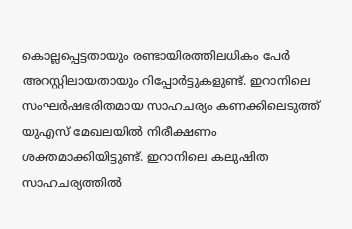കൊല്ലപ്പെട്ടതായും രണ്ടായിരത്തിലധികം പേർ അറസ്റ്റിലായതായും റിപ്പോർട്ടുകളുണ്ട്. ഇറാനിലെ സംഘർഷഭരിതമായ സാഹചര്യം കണക്കിലെടുത്ത് യുഎസ് മേഖലയിൽ നിരീക്ഷണം ശക്തമാക്കിയിട്ടുണ്ട്. ഇറാനിലെ കലുഷിത സാഹചര്യത്തിൽ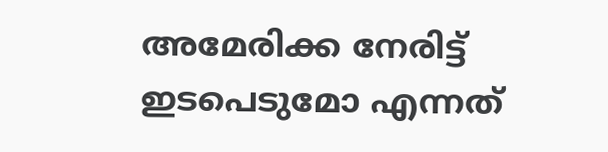അമേരിക്ക നേരിട്ട് ഇടപെടുമോ എന്നത്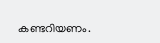കണ്ടറിയണം.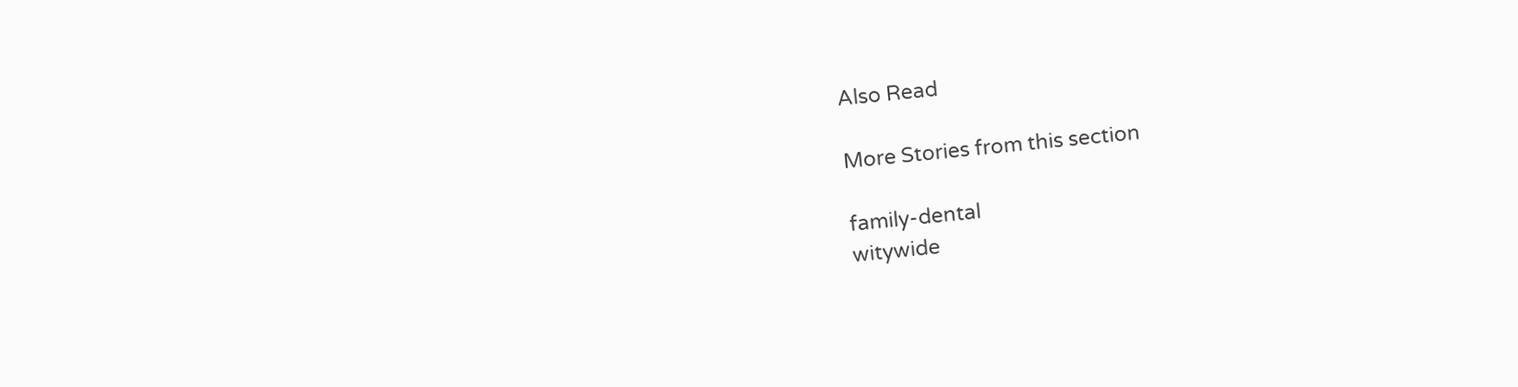Also Read

More Stories from this section

family-dental
witywide